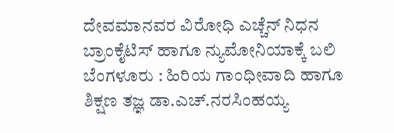ದೇವಮಾನವರ ವಿರೋಧಿ ಎಚ್ಚೆನ್ ನಿಧನ
ಬ್ರಾಂಕೈಟಿಸ್ ಹಾಗೂ ನ್ಯುಮೋನಿಯಾಕ್ಕೆ ಬಲಿ
ಬೆಂಗಳೂರು : ಹಿರಿಯ ಗಾಂಧೀವಾದಿ ಹಾಗೂ ಶಿಕ್ಷಣ ತಜ್ಞ ಡಾ.ಎಚ್.ನರಸಿಂಹಯ್ಯ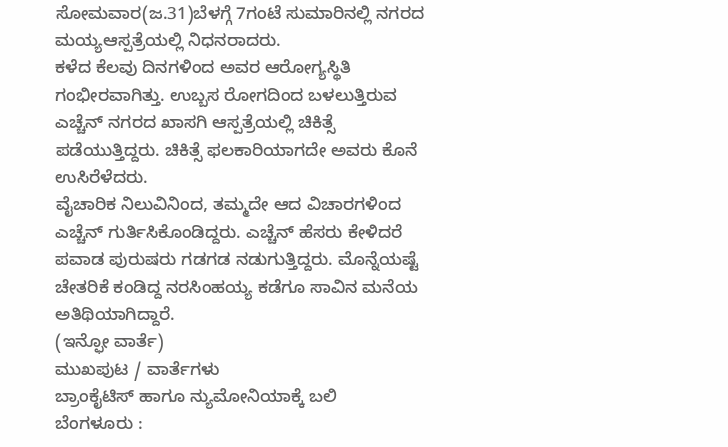ಸೋಮವಾರ(ಜ.31)ಬೆಳಗ್ಗೆ 7ಗಂಟೆ ಸುಮಾರಿನಲ್ಲಿ ನಗರದ ಮಯ್ಯಆಸ್ಪತ್ರೆಯಲ್ಲಿ ನಿಧನರಾದರು.
ಕಳೆದ ಕೆಲವು ದಿನಗಳಿಂದ ಅವರ ಆರೋಗ್ಯಸ್ಥಿತಿ ಗಂಭೀರವಾಗಿತ್ತು. ಉಬ್ಬಸ ರೋಗದಿಂದ ಬಳಲುತ್ತಿರುವ ಎಚ್ಚೆನ್ ನಗರದ ಖಾಸಗಿ ಆಸ್ಪತ್ರೆಯಲ್ಲಿ ಚಿಕಿತ್ಸೆ ಪಡೆಯುತ್ತಿದ್ದರು. ಚಿಕಿತ್ಸೆ ಫಲಕಾರಿಯಾಗದೇ ಅವರು ಕೊನೆ ಉಸಿರೆಳೆದರು.
ವೈಚಾರಿಕ ನಿಲುವಿನಿಂದ, ತಮ್ಮದೇ ಆದ ವಿಚಾರಗಳಿಂದ ಎಚ್ಚೆನ್ ಗುರ್ತಿಸಿಕೊಂಡಿದ್ದರು. ಎಚ್ಚೆನ್ ಹೆಸರು ಕೇಳಿದರೆ ಪವಾಡ ಪುರುಷರು ಗಡಗಡ ನಡುಗುತ್ತಿದ್ದರು. ಮೊನ್ನೆಯಷ್ಟೆ ಚೇತರಿಕೆ ಕಂಡಿದ್ದ ನರಸಿಂಹಯ್ಯ ಕಡೆಗೂ ಸಾವಿನ ಮನೆಯ ಅತಿಥಿಯಾಗಿದ್ದಾರೆ.
(ಇನ್ಫೋ ವಾರ್ತೆ)
ಮುಖಪುಟ / ವಾರ್ತೆಗಳು
ಬ್ರಾಂಕೈಟಿಸ್ ಹಾಗೂ ನ್ಯುಮೋನಿಯಾಕ್ಕೆ ಬಲಿ
ಬೆಂಗಳೂರು :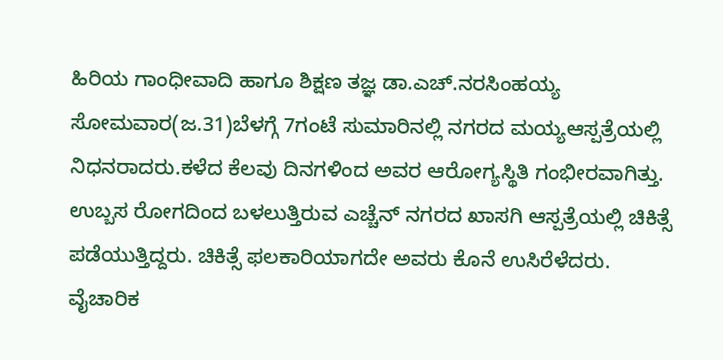ಹಿರಿಯ ಗಾಂಧೀವಾದಿ ಹಾಗೂ ಶಿಕ್ಷಣ ತಜ್ಞ ಡಾ.ಎಚ್.ನರಸಿಂಹಯ್ಯ ಸೋಮವಾರ(ಜ.31)ಬೆಳಗ್ಗೆ 7ಗಂಟೆ ಸುಮಾರಿನಲ್ಲಿ ನಗರದ ಮಯ್ಯಆಸ್ಪತ್ರೆಯಲ್ಲಿ ನಿಧನರಾದರು.ಕಳೆದ ಕೆಲವು ದಿನಗಳಿಂದ ಅವರ ಆರೋಗ್ಯಸ್ಥಿತಿ ಗಂಭೀರವಾಗಿತ್ತು. ಉಬ್ಬಸ ರೋಗದಿಂದ ಬಳಲುತ್ತಿರುವ ಎಚ್ಚೆನ್ ನಗರದ ಖಾಸಗಿ ಆಸ್ಪತ್ರೆಯಲ್ಲಿ ಚಿಕಿತ್ಸೆ ಪಡೆಯುತ್ತಿದ್ದರು. ಚಿಕಿತ್ಸೆ ಫಲಕಾರಿಯಾಗದೇ ಅವರು ಕೊನೆ ಉಸಿರೆಳೆದರು.
ವೈಚಾರಿಕ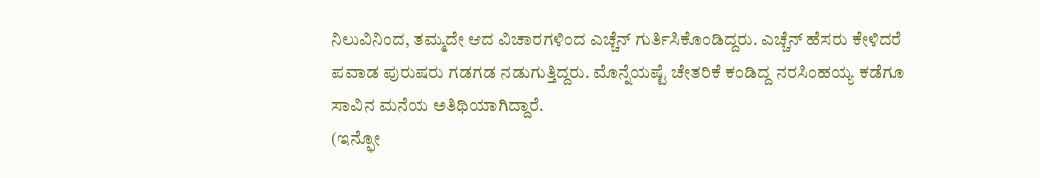ನಿಲುವಿನಿಂದ, ತಮ್ಮದೇ ಆದ ವಿಚಾರಗಳಿಂದ ಎಚ್ಚೆನ್ ಗುರ್ತಿಸಿಕೊಂಡಿದ್ದರು. ಎಚ್ಚೆನ್ ಹೆಸರು ಕೇಳಿದರೆ ಪವಾಡ ಪುರುಷರು ಗಡಗಡ ನಡುಗುತ್ತಿದ್ದರು. ಮೊನ್ನೆಯಷ್ಟೆ ಚೇತರಿಕೆ ಕಂಡಿದ್ದ ನರಸಿಂಹಯ್ಯ ಕಡೆಗೂ ಸಾವಿನ ಮನೆಯ ಅತಿಥಿಯಾಗಿದ್ದಾರೆ.
(ಇನ್ಫೋ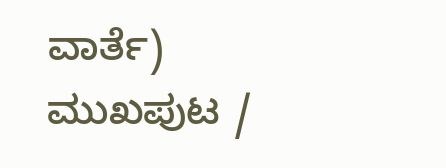ವಾರ್ತೆ)
ಮುಖಪುಟ /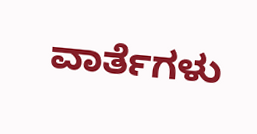ವಾರ್ತೆಗಳು